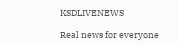KSDLIVENEWS

Real news for everyone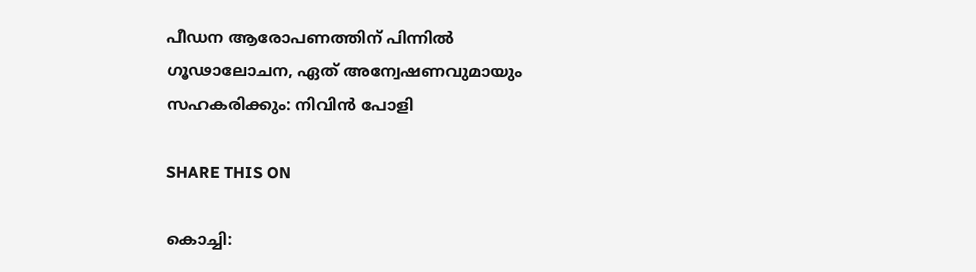പീഡന ആരോപണത്തിന് പിന്നിൽ ഗൂഢാലോചന, ഏത് അന്വേഷണവുമായും സഹകരിക്കും: നിവിൻ പോളി

SHARE THIS ON

കൊച്ചി: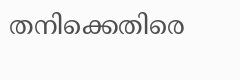തനിക്കെതിരെ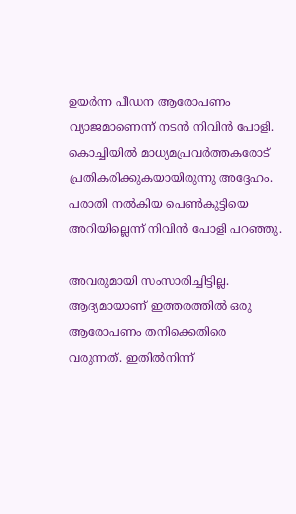ഉയർന്ന പീഡന ആരോപണം വ്യാജമാണെന്ന് നടൻ നിവിൻ പോളി. കൊച്ചിയിൽ മാധ്യമപ്രവർത്തകരോട് പ്രതികരിക്കുകയായിരുന്നു അദ്ദേഹം. പരാതി നൽകിയ പെൺകുട്ടിയെ അറിയില്ലെന്ന് നിവിൻ പോളി പറഞ്ഞു.

അവരുമായി സംസാരിച്ചിട്ടില്ല. ആദ്യമായാണ് ഇത്തരത്തിൽ ഒരു ആരോപണം തനിക്കെതിരെ വരുന്നത്. ഇതിൽനിന്ന്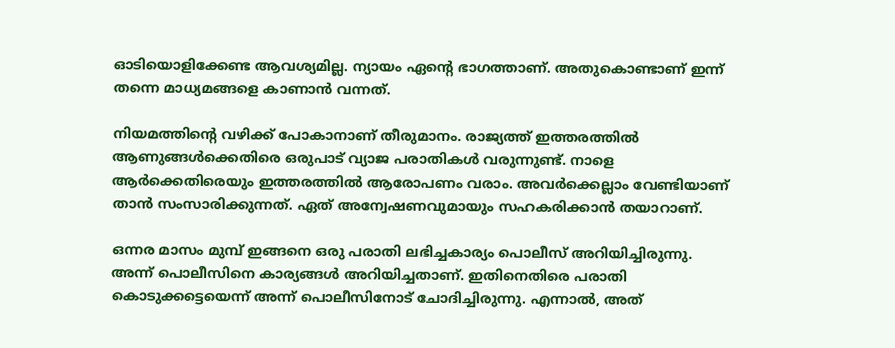ഓടിയൊളിക്കേണ്ട ആവശ്യമില്ല. ന്യായം ഏന്റെ ഭാഗത്താണ്. അതുകൊണ്ടാണ് ഇന്ന് തന്നെ മാധ്യമങ്ങളെ കാണാൻ വന്നത്.

നിയമത്തിന്റെ വഴിക്ക് പോകാനാണ് തീരുമാനം. രാജ്യത്ത് ഇത്തരത്തിൽ ആണുങ്ങൾക്കെതിരെ ഒരുപാട് വ്യാജ പരാതികൾ വരുന്നുണ്ട്. നാളെ ആർക്കെതിരെയും ഇത്തരത്തിൽ ആരോപണം വരാം. അവർക്കെല്ലാം വേണ്ടിയാണ് താൻ സംസാരിക്കുന്നത്. ഏത് അന്വേഷണവുമായും സഹകരിക്കാൻ തയാറാണ്.

ഒന്നര മാസം മുമ്പ് ഇങ്ങനെ ഒരു പരാതി ലഭിച്ചകാര്യം പൊലീസ് അറിയിച്ചിരുന്നു. അന്ന് പൊലീസിനെ കാര്യങ്ങൾ അറിയിച്ചതാണ്. ഇതിനെതിരെ പരാതി കൊടുക്കട്ടെയെന്ന് അന്ന് പൊലീസിനോട് ചോദിച്ചിരുന്നു. എന്നാൽ, അത്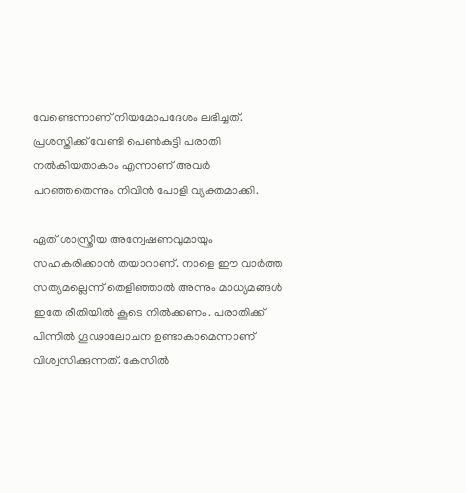വേണ്ടെന്നാണ് നിയമോപദേശം ലഭിച്ചത്. പ്രശസ്തിക്ക് വേണ്ടി പെൺകുട്ടി പരാതി നൽകിയതാകാം എന്നാണ് അവർ പറഞ്ഞതെന്നും നിവിൻ പോളി വ്യക്തമാക്കി.

ഏത് ശാസ്ത്രീയ അന്വേഷണവുമായും സഹകരിക്കാൻ തയാറാണ്. നാളെ ഈ വാർത്ത സത്യമല്ലെന്ന് തെളിഞ്ഞാൽ അന്നും മാധ്യമങ്ങൾ ഇതേ രീതിയിൽ കൂടെ നിൽക്കണം. പരാതിക്ക് പിന്നിൽ ഗൂഢാലോചന ഉണ്ടാകാമെന്നാണ് വിശ്വസിക്കുന്നത്. കേസിൽ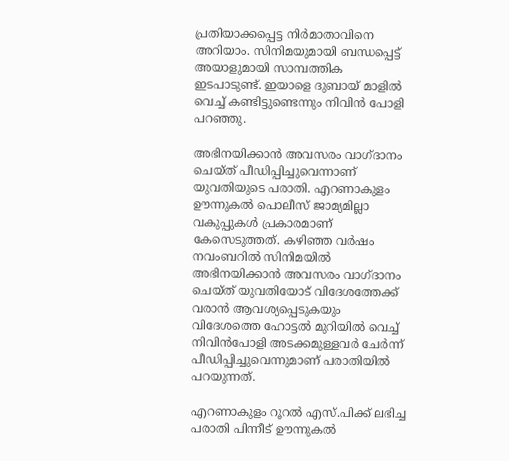പ്രതിയാക്കപ്പെട്ട നിർമാതാവിനെ അറിയാം. സിനിമയുമായി ബന്ധപ്പെട്ട് അയാളുമായി സാമ്പത്തിക ഇടപാടുണ്ട്. ഇയാളെ ദുബായ് മാളിൽ വെച്ച് കണ്ടിട്ടുണ്ടെന്നും നിവിൻ പോളി പറഞ്ഞു.

അഭിനയിക്കാൻ അവസരം വാഗ്ദാനം ചെയ്ത് പീഡിപ്പിച്ചുവെന്നാണ് യുവതിയുടെ പരാതി. എറണാകുളം ഊന്നുകൽ പൊലീസ് ജാമ്യമില്ലാ വകുപ്പുകൾ പ്രകാരമാണ് കേസെടുത്തത്. കഴിഞ്ഞ വർഷം നവംബറിൽ സിനിമയിൽ അഭിനയിക്കാൻ അവസരം വാഗ്ദാനം ചെയ്ത് യുവതിയോട് വിദേശത്തേക്ക് വരാൻ ആവശ്യപ്പെടുകയും വിദേശത്തെ ഹോട്ടൽ മുറിയിൽ വെച്ച് നിവിൻപോളി അടക്കമുള്ളവർ ചേർന്ന് പീഡിപ്പിച്ചുവെന്നുമാണ് പരാതിയിൽ പറയുന്നത്.

എറണാകുളം റൂറൽ എസ്.പിക്ക് ലഭിച്ച പരാതി പിന്നീട് ഊന്നുകൽ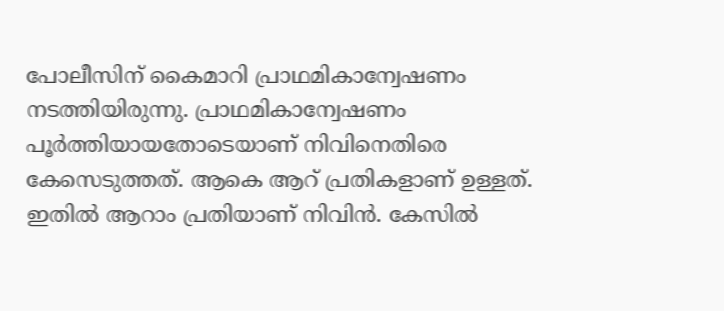പോലീസിന് കൈമാറി പ്രാഥമികാന്വേഷണം നടത്തിയിരുന്നു. പ്രാഥമികാന്വേഷണം പൂർത്തിയായതോടെയാണ് നിവിനെതിരെ കേസെടുത്തത്. ആകെ ആറ് പ്രതികളാണ് ഉള്ളത്. ഇതിൽ ആറാം പ്രതിയാണ് നിവിൻ. കേസിൽ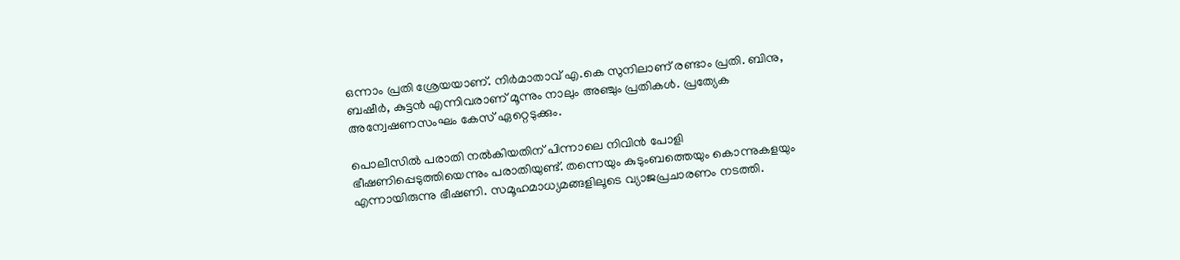ഒന്നാം പ്രതി ശ്രേയയാണ്. നിർമാതാവ് എ.കെ സുനിലാണ് രണ്ടാം പ്രതി. ബിനു, ബഷീർ, കുട്ടൻ എന്നിവരാണ് മൂന്നും നാലും അഞ്ചും പ്രതികൾ. പ്രത്യേക അന്വേഷണസംഘം കേസ് ഏറ്റെടുക്കും.

പൊലീസിൽ പരാതി നൽകിയതിന് പിന്നാലെ നിവിൻ പോളി ഭീഷണിപ്പെടുത്തിയെന്നും പരാതിയുണ്ട്. തന്നെയും കുടുംബത്തെയും കൊന്നുകളയും എന്നായിരുന്നു ഭീഷണി. സമൂഹമാധ്യമങ്ങളിലൂടെ വ്യാജപ്രചാരണം നടത്തി.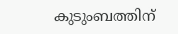കുടുംബത്തിന്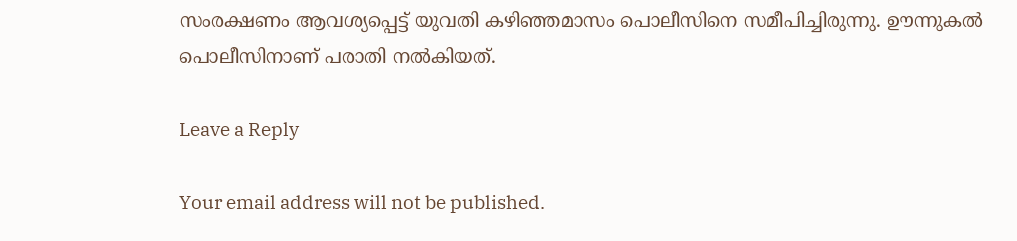സംരക്ഷണം ആവശ്യപ്പെട്ട് യുവതി കഴിഞ്ഞമാസം പൊലീസിനെ സമീപിച്ചിരുന്നു. ഊന്നുകൽ പൊലീസിനാണ് പരാതി നൽകിയത്.

Leave a Reply

Your email address will not be published.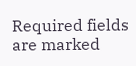Required fields are marked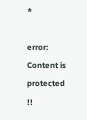*

error: Content is protected !!